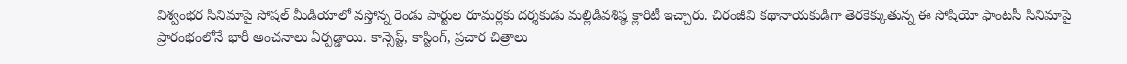విశ్వంభర సినిమాపై సోషల్ మీడియాలో వస్తోన్న రెండు పార్టుల రూమర్లకు దర్శకుడు మల్లిడివశిష్ఠ క్లారిటీ ఇచ్చారు. చిరంజీవి కథానాయకుడిగా తెరకెక్కుతున్న ఈ సోషియో ఫాంటసీ సినిమాపై ప్రారంభంలోనే భారీ అంచనాలు ఏర్పడ్డాయి. కాన్సెప్ట్, కాస్టింగ్, ప్రచార చిత్రాలు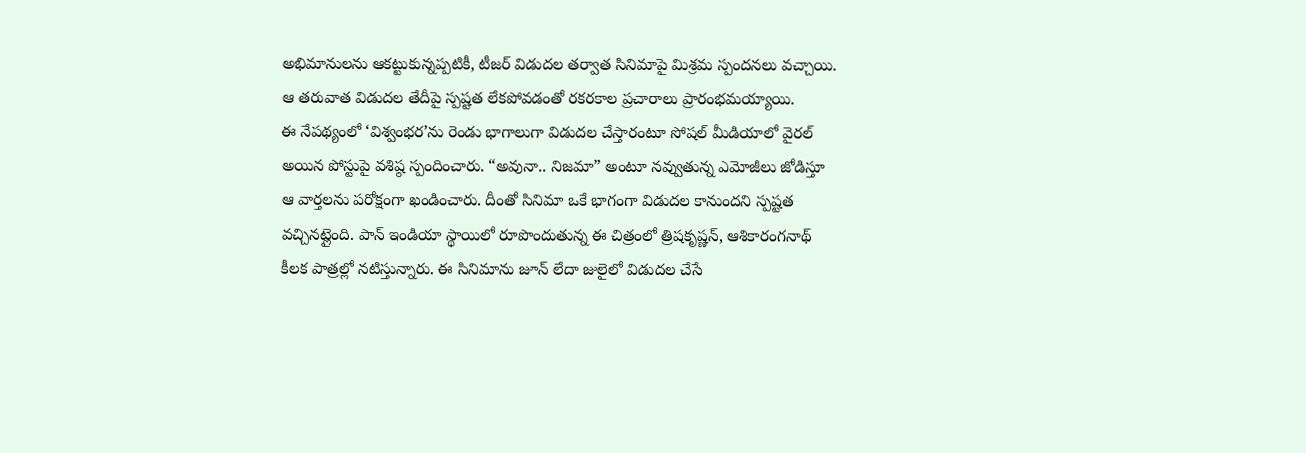అభిమానులను ఆకట్టుకున్నప్పటికీ, టీజర్ విడుదల తర్వాత సినిమాపై మిశ్రమ స్పందనలు వచ్చాయి. ఆ తరువాత విడుదల తేదీపై స్పష్టత లేకపోవడంతో రకరకాల ప్రచారాలు ప్రారంభమయ్యాయి.
ఈ నేపథ్యంలో ‘విశ్వంభర’ను రెండు భాగాలుగా విడుదల చేస్తారంటూ సోషల్ మీడియాలో వైరల్ అయిన పోస్టుపై వశిష్ఠ స్పందించారు. “అవునా.. నిజమా” అంటూ నవ్వుతున్న ఎమోజీలు జోడిస్తూ ఆ వార్తలను పరోక్షంగా ఖండించారు. దీంతో సినిమా ఒకే భాగంగా విడుదల కానుందని స్పష్టత వచ్చినట్లైంది. పాన్ ఇండియా స్థాయిలో రూపొందుతున్న ఈ చిత్రంలో త్రిషకృష్ణన్, ఆశికారంగనాథ్ కీలక పాత్రల్లో నటిస్తున్నారు. ఈ సినిమాను జూన్ లేదా జులైలో విడుదల చేసే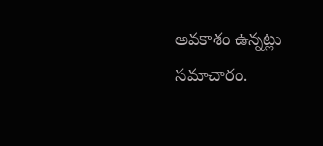అవకాశం ఉన్నట్లు సమాచారం.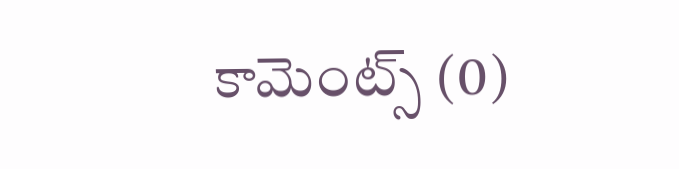కామెంట్స్ (0)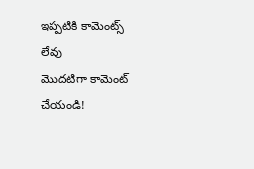ఇప్పటికి కామెంట్స్ లేవు
మొదటిగా కామెంట్ చేయండి!